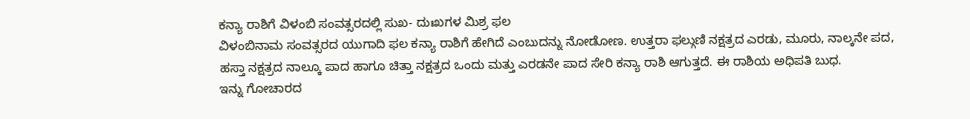ಕನ್ಯಾ ರಾಶಿಗೆ ವಿಳಂಬಿ ಸಂವತ್ಸರದಲ್ಲಿ ಸುಖ- ದುಃಖಗಳ ಮಿಶ್ರ ಫಲ
ವಿಳಂಬಿನಾಮ ಸಂವತ್ಸರದ ಯುಗಾದಿ ಫಲ ಕನ್ಯಾ ರಾಶಿಗೆ ಹೇಗಿದೆ ಎಂಬುದನ್ನು ನೋಡೋಣ. ಉತ್ತರಾ ಫಲ್ಗುಣಿ ನಕ್ಷತ್ರದ ಎರಡು, ಮೂರು, ನಾಲ್ಕನೇ ಪದ, ಹಸ್ತಾ ನಕ್ಷತ್ರದ ನಾಲ್ಕೂ ಪಾದ ಹಾಗೂ ಚಿತ್ತಾ ನಕ್ಷತ್ರದ ಒಂದು ಮತ್ತು ಎರಡನೇ ಪಾದ ಸೇರಿ ಕನ್ಯಾ ರಾಶಿ ಆಗುತ್ತದೆ. ಈ ರಾಶಿಯ ಅಧಿಪತಿ ಬುಧ.
ಇನ್ನು ಗೋಚಾರದ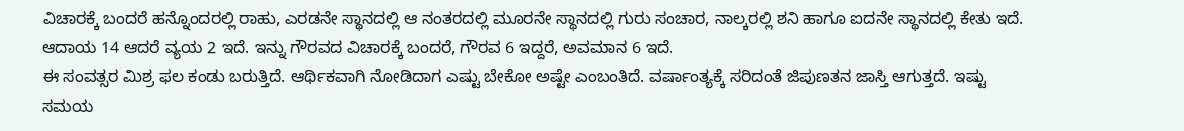ವಿಚಾರಕ್ಕೆ ಬಂದರೆ ಹನ್ನೊಂದರಲ್ಲಿ ರಾಹು, ಎರಡನೇ ಸ್ಥಾನದಲ್ಲಿ ಆ ನಂತರದಲ್ಲಿ ಮೂರನೇ ಸ್ಥಾನದಲ್ಲಿ ಗುರು ಸಂಚಾರ, ನಾಲ್ಕರಲ್ಲಿ ಶನಿ ಹಾಗೂ ಐದನೇ ಸ್ಥಾನದಲ್ಲಿ ಕೇತು ಇದೆ. ಆದಾಯ 14 ಆದರೆ ವ್ಯಯ 2 ಇದೆ. ಇನ್ನು ಗೌರವದ ವಿಚಾರಕ್ಕೆ ಬಂದರೆ, ಗೌರವ 6 ಇದ್ದರೆ, ಅವಮಾನ 6 ಇದೆ.
ಈ ಸಂವತ್ಸರ ಮಿಶ್ರ ಫಲ ಕಂಡು ಬರುತ್ತಿದೆ. ಆರ್ಥಿಕವಾಗಿ ನೋಡಿದಾಗ ಎಷ್ಟು ಬೇಕೋ ಅಷ್ಟೇ ಎಂಬಂತಿದೆ. ವರ್ಷಾಂತ್ಯಕ್ಕೆ ಸರಿದಂತೆ ಜಿಪುಣತನ ಜಾಸ್ತಿ ಆಗುತ್ತದೆ. ಇಷ್ಟು ಸಮಯ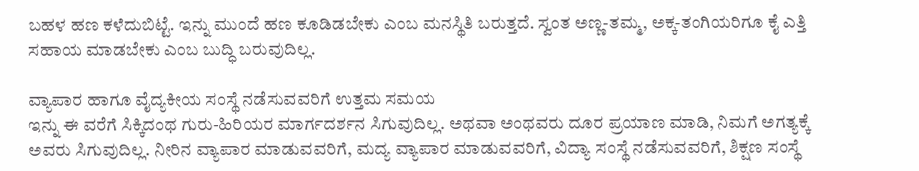ಬಹಳ ಹಣ ಕಳೆದುಬಿಟ್ಟೆ. ಇನ್ನು ಮುಂದೆ ಹಣ ಕೂಡಿಡಬೇಕು ಎಂಬ ಮನಸ್ಥಿತಿ ಬರುತ್ತದೆ. ಸ್ವಂತ ಅಣ್ಣ-ತಮ್ಮ, ಅಕ್ಕ-ತಂಗಿಯರಿಗೂ ಕೈ ಎತ್ತಿ ಸಹಾಯ ಮಾಡಬೇಕು ಎಂಬ ಬುದ್ಧಿ ಬರುವುದಿಲ್ಲ.

ವ್ಯಾಪಾರ ಹಾಗೂ ವೈದ್ಯಕೀಯ ಸಂಸ್ಥೆ ನಡೆಸುವವರಿಗೆ ಉತ್ತಮ ಸಮಯ
ಇನ್ನು ಈ ವರೆಗೆ ಸಿಕ್ಕಿದಂಥ ಗುರು-ಹಿರಿಯರ ಮಾರ್ಗದರ್ಶನ ಸಿಗುವುದಿಲ್ಲ. ಅಥವಾ ಅಂಥವರು ದೂರ ಪ್ರಯಾಣ ಮಾಡಿ, ನಿಮಗೆ ಅಗತ್ಯಕ್ಕೆ ಅವರು ಸಿಗುವುದಿಲ್ಲ. ನೀರಿನ ವ್ಯಾಪಾರ ಮಾಡುವವರಿಗೆ, ಮದ್ಯ ವ್ಯಾಪಾರ ಮಾಡುವವರಿಗೆ, ವಿದ್ಯಾ ಸಂಸ್ಥೆ ನಡೆಸುವವರಿಗೆ, ಶಿಕ್ಷಣ ಸಂಸ್ಥೆ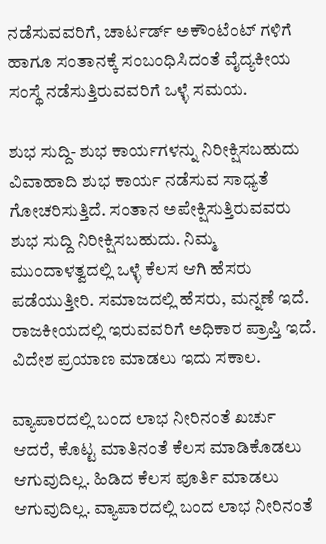ನಡೆಸುವವರಿಗೆ, ಚಾರ್ಟರ್ಡ್ ಅಕೌಂಟೆಂಟ್ ಗಳಿಗೆ ಹಾಗೂ ಸಂತಾನಕ್ಕೆ ಸಂಬಂಧಿಸಿದಂತೆ ವೈದ್ಯಕೀಯ ಸಂಸ್ಥೆ ನಡೆಸುತ್ತಿರುವವರಿಗೆ ಒಳ್ಳೆ ಸಮಯ.

ಶುಭ ಸುದ್ದಿ- ಶುಭ ಕಾರ್ಯಗಳನ್ನು ನಿರೀಕ್ಷಿಸಬಹುದು
ವಿವಾಹಾದಿ ಶುಭ ಕಾರ್ಯ ನಡೆಸುವ ಸಾಧ್ಯತೆ ಗೋಚರಿಸುತ್ತಿದೆ. ಸಂತಾನ ಅಪೇಕ್ಷಿಸುತ್ತಿರುವವರು ಶುಭ ಸುದ್ದಿ ನಿರೀಕ್ಷಿಸಬಹುದು. ನಿಮ್ಮ ಮುಂದಾಳತ್ವದಲ್ಲಿ ಒಳ್ಳೆ ಕೆಲಸ ಆಗಿ ಹೆಸರು ಪಡೆಯುತ್ತೀರಿ. ಸಮಾಜದಲ್ಲಿ ಹೆಸರು, ಮನ್ನಣೆ ಇದೆ. ರಾಜಕೀಯದಲ್ಲಿ ಇರುವವರಿಗೆ ಅಧಿಕಾರ ಪ್ರಾಪ್ತಿ ಇದೆ. ವಿದೇಶ ಪ್ರಯಾಣ ಮಾಡಲು ಇದು ಸಕಾಲ.

ವ್ಯಾಪಾರದಲ್ಲಿ ಬಂದ ಲಾಭ ನೀರಿನಂತೆ ಖರ್ಚು
ಆದರೆ, ಕೊಟ್ಟ ಮಾತಿನಂತೆ ಕೆಲಸ ಮಾಡಿಕೊಡಲು ಆಗುವುದಿಲ್ಲ. ಹಿಡಿದ ಕೆಲಸ ಪೂರ್ತಿ ಮಾಡಲು ಆಗುವುದಿಲ್ಲ. ವ್ಯಾಪಾರದಲ್ಲಿ ಬಂದ ಲಾಭ ನೀರಿನಂತೆ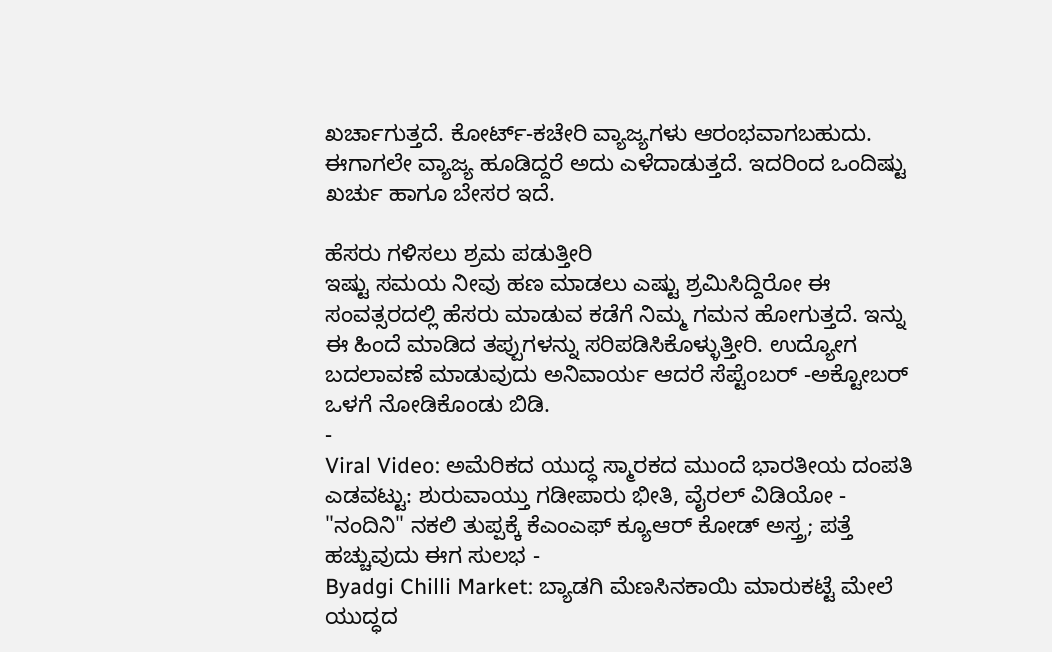ಖರ್ಚಾಗುತ್ತದೆ. ಕೋರ್ಟ್-ಕಚೇರಿ ವ್ಯಾಜ್ಯಗಳು ಆರಂಭವಾಗಬಹುದು. ಈಗಾಗಲೇ ವ್ಯಾಜ್ಯ ಹೂಡಿದ್ದರೆ ಅದು ಎಳೆದಾಡುತ್ತದೆ. ಇದರಿಂದ ಒಂದಿಷ್ಟು ಖರ್ಚು ಹಾಗೂ ಬೇಸರ ಇದೆ.

ಹೆಸರು ಗಳಿಸಲು ಶ್ರಮ ಪಡುತ್ತೀರಿ
ಇಷ್ಟು ಸಮಯ ನೀವು ಹಣ ಮಾಡಲು ಎಷ್ಟು ಶ್ರಮಿಸಿದ್ದಿರೋ ಈ ಸಂವತ್ಸರದಲ್ಲಿ ಹೆಸರು ಮಾಡುವ ಕಡೆಗೆ ನಿಮ್ಮ ಗಮನ ಹೋಗುತ್ತದೆ. ಇನ್ನು ಈ ಹಿಂದೆ ಮಾಡಿದ ತಪ್ಪುಗಳನ್ನು ಸರಿಪಡಿಸಿಕೊಳ್ಳುತ್ತೀರಿ. ಉದ್ಯೋಗ ಬದಲಾವಣೆ ಮಾಡುವುದು ಅನಿವಾರ್ಯ ಆದರೆ ಸೆಪ್ಟೆಂಬರ್ -ಅಕ್ಟೋಬರ್ ಒಳಗೆ ನೋಡಿಕೊಂಡು ಬಿಡಿ.
-
Viral Video: ಅಮೆರಿಕದ ಯುದ್ಧ ಸ್ಮಾರಕದ ಮುಂದೆ ಭಾರತೀಯ ದಂಪತಿ ಎಡವಟ್ಟು: ಶುರುವಾಯ್ತು ಗಡೀಪಾರು ಭೀತಿ, ವೈರಲ್ ವಿಡಿಯೋ -
"ನಂದಿನಿ" ನಕಲಿ ತುಪ್ಪಕ್ಕೆ ಕೆಎಂಎಫ್ ಕ್ಯೂಆರ್ ಕೋಡ್ ಅಸ್ತ್ರ; ಪತ್ತೆ ಹಚ್ಚುವುದು ಈಗ ಸುಲಭ -
Byadgi Chilli Market: ಬ್ಯಾಡಗಿ ಮೆಣಸಿನಕಾಯಿ ಮಾರುಕಟ್ಟೆ ಮೇಲೆ ಯುದ್ಧದ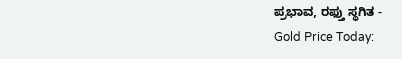ಪ್ರಭಾವ, ರಫ್ತು ಸ್ಥಗಿತ -
Gold Price Today: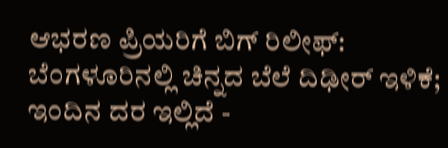ಆಭರಣ ಪ್ರಿಯರಿಗೆ ಬಿಗ್ ರಿಲೀಫ್: ಬೆಂಗಳೂರಿನಲ್ಲಿ ಚಿನ್ನದ ಬೆಲೆ ದಿಢೀರ್ ಇಳಿಕೆ; ಇಂದಿನ ದರ ಇಲ್ಲಿದೆ -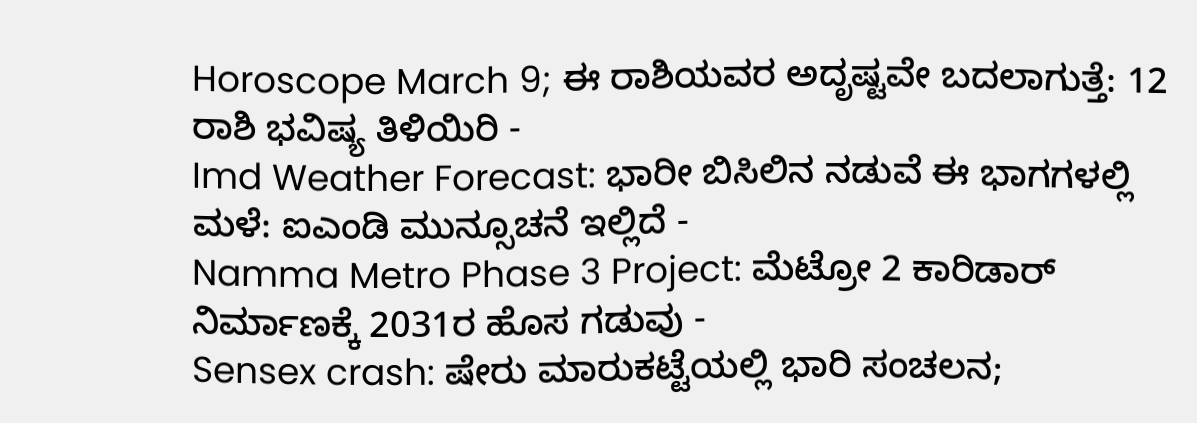Horoscope March 9; ಈ ರಾಶಿಯವರ ಅದೃಷ್ಟವೇ ಬದಲಾಗುತ್ತೆ: 12 ರಾಶಿ ಭವಿಷ್ಯ ತಿಳಿಯಿರಿ -
Imd Weather Forecast: ಭಾರೀ ಬಿಸಿಲಿನ ನಡುವೆ ಈ ಭಾಗಗಳಲ್ಲಿ ಮಳೆ: ಐಎಂಡಿ ಮುನ್ಸೂಚನೆ ಇಲ್ಲಿದೆ -
Namma Metro Phase 3 Project: ಮೆಟ್ರೋ 2 ಕಾರಿಡಾರ್ ನಿರ್ಮಾಣಕ್ಕೆ 2031ರ ಹೊಸ ಗಡುವು -
Sensex crash: ಷೇರು ಮಾರುಕಟ್ಟೆಯಲ್ಲಿ ಭಾರಿ ಸಂಚಲನ;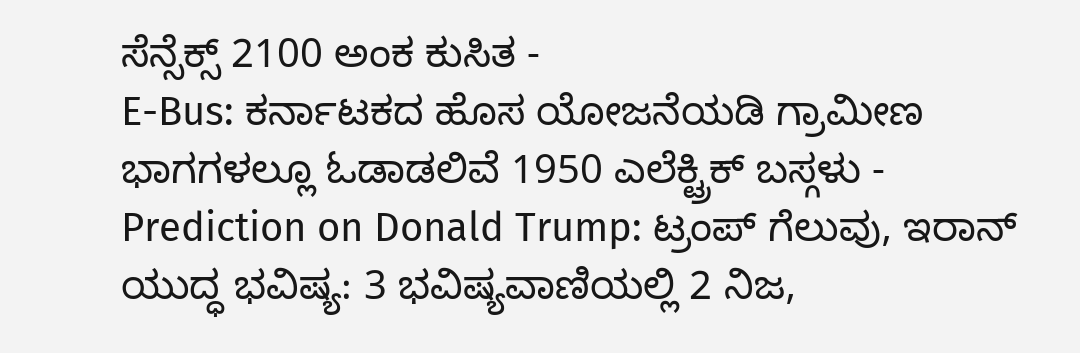ಸೆನ್ಸೆಕ್ಸ್ 2100 ಅಂಕ ಕುಸಿತ -
E-Bus: ಕರ್ನಾಟಕದ ಹೊಸ ಯೋಜನೆಯಡಿ ಗ್ರಾಮೀಣ ಭಾಗಗಳಲ್ಲೂ ಓಡಾಡಲಿವೆ 1950 ಎಲೆಕ್ಟ್ರಿಕ್ ಬಸ್ಗಳು -
Prediction on Donald Trump: ಟ್ರಂಪ್ ಗೆಲುವು, ಇರಾನ್ ಯುದ್ಧ ಭವಿಷ್ಯ: 3 ಭವಿಷ್ಯವಾಣಿಯಲ್ಲಿ 2 ನಿಜ,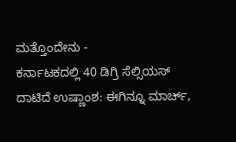ಮತ್ತೊಂದೇನು -
ಕರ್ನಾಟಕದಲ್ಲಿ 40 ಡಿಗ್ರಿ ಸೆಲ್ಸಿಯಸ್ ದಾಟಿದೆ ಉಷ್ಣಾಂಶ: ಈಗಿನ್ನೂ ಮಾರ್ಚ್,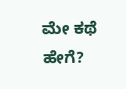ಮೇ ಕಥೆ ಹೇಗೆ?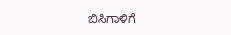ಬಿಸಿಗಾಳಿಗೆ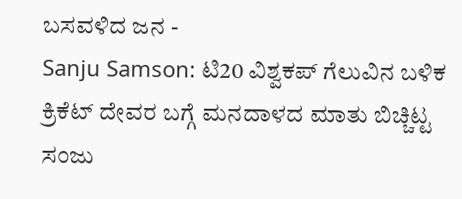ಬಸವಳಿದ ಜನ -
Sanju Samson: ಟಿ20 ವಿಶ್ವಕಪ್ ಗೆಲುವಿನ ಬಳಿಕ ಕ್ರಿಕೆಟ್ ದೇವರ ಬಗ್ಗೆ ಮನದಾಳದ ಮಾತು ಬಿಚ್ಚಿಟ್ಟ ಸಂಜು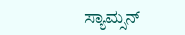ಸ್ಯಾಮ್ಸನ್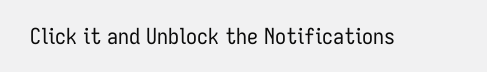Click it and Unblock the Notifications